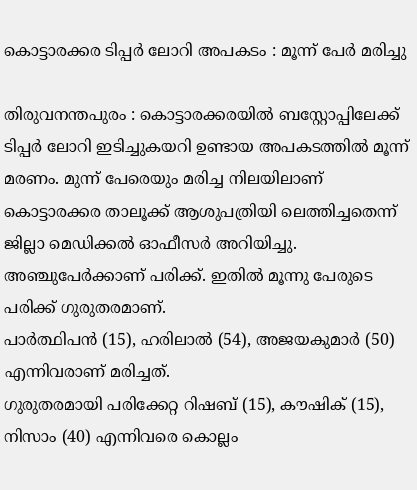കൊട്ടാരക്കര ടിപ്പർ ലോറി അപകടം : മൂന്ന് പേർ മരിച്ചു

തിരുവനന്തപുരം : കൊട്ടാരക്കരയിൽ ബസ്റ്റോപ്പിലേക്ക് ടിപ്പർ ലോറി ഇടിച്ചുകയറി ഉണ്ടായ അപകടത്തിൽ മൂന്ന് മരണം. മുന്ന് പേരെയും മരിച്ച നിലയിലാണ് കൊട്ടാരക്കര താലൂക്ക് ആശുപത്രിയി ലെത്തിച്ചതെന്ന് ജില്ലാ മെഡിക്കൽ ഓഫീസർ അറിയിച്ചു.
അഞ്ചുപേർക്കാണ് പരിക്ക്. ഇതിൽ മൂന്നു പേരുടെ പരിക്ക് ഗുരുതരമാണ്.
പാർത്ഥിപൻ (15), ഹരിലാൽ (54), അജയകുമാർ (50) എന്നിവരാണ് മരിച്ചത്.
ഗുരുതരമായി പരിക്കേറ്റ റിഷബ് (15), കൗഷിക് (15), നിസാം (40) എന്നിവരെ കൊല്ലം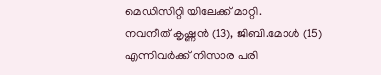മെഡിസിറ്റി യിലേക്ക് മാറ്റി.
നവനീത് കൃഷ്ണൻ (13), ജിബി.മോൾ (15) എന്നിവർക്ക് നിസാര പരി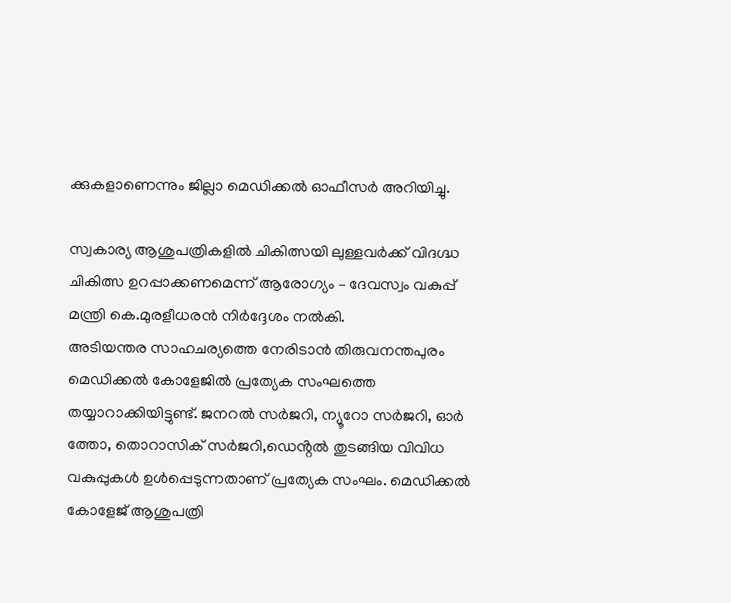ക്കുകളാണെന്നും ജില്ലാ മെഡിക്കൽ ഓഫീസർ അറിയിച്ചു.

സ്വകാര്യ ആശുപത്രികളിൽ ചികിത്സയി ലുള്ളവർക്ക് വിദഗ്ദ്ധ ചികിത്സ ഉറപ്പാക്കണമെന്ന് ആരോഗ്യം – ദേവസ്വം വകുപ്പ് മന്ത്രി കെ.മുരളീധരൻ നിർദ്ദേശം നൽകി.
അടിയന്തര സാഹചര്യത്തെ നേരിടാൻ തിരുവനന്തപുരം മെഡിക്കൽ കോളേജിൽ പ്രത്യേക സംഘത്തെ തയ്യാറാക്കിയിട്ടുണ്ട്. ജനറൽ സർജറി, ന്യൂറോ സർജറി, ഓർ ത്തോ, തൊറാസിക് സർജറി,ഡെൻ്റൽ തുടങ്ങിയ വിവിധ വകുപ്പുകൾ ഉൾപ്പെടുന്നതാണ് പ്രത്യേക സംഘം. മെഡിക്കൽ കോളേജ് ആശുപത്രി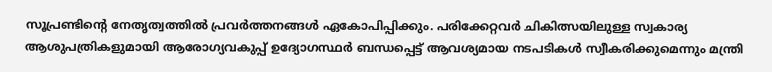സൂപ്രണ്ടിന്റെ നേതൃത്വത്തിൽ പ്രവർത്തനങ്ങൾ ഏകോപിപ്പിക്കും. പരിക്കേറ്റവർ ചികിത്സയിലുള്ള സ്വകാര്യ ആശുപത്രികളുമായി ആരോഗ്യവകുപ്പ് ഉദ്യോഗസ്ഥർ ബന്ധപ്പെട്ട് ആവശ്യമായ നടപടികൾ സ്വീകരിക്കുമെന്നും മന്ത്രി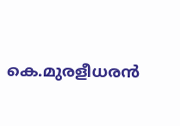കെ.മുരളീധരൻ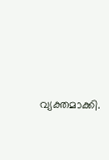വ്യക്തമാക്കി.